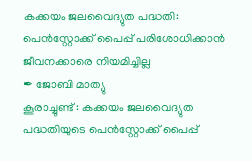കക്കയം ജലവൈദ്യുത പദ്ധതി: പെൻസ്റ്റോക്ക് പൈപ്പ് പരിശോധിക്കാൻ ജീവനക്കാരെ നിയമിച്ചില്ല
✒ ജോബി മാത്യു
കൂരാച്ചുണ്ട് : കക്കയം ജലവൈദ്യുത പദ്ധതിയുടെ പെൻസ്റ്റോക്ക് പൈപ്പ്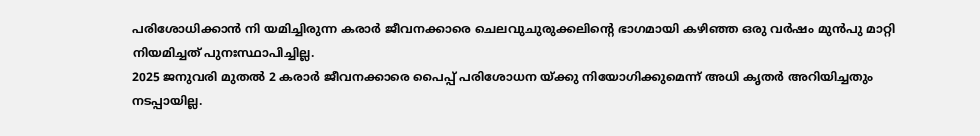പരിശോധിക്കാൻ നി യമിച്ചിരുന്ന കരാർ ജീവനക്കാരെ ചെലവുചുരുക്കലിന്റെ ഭാഗമായി കഴിഞ്ഞ ഒരു വർഷം മുൻപു മാറ്റി നിയമിച്ചത് പുനഃസ്ഥാപിച്ചില്ല.
2025 ജനുവരി മുതൽ 2 കരാർ ജീവനക്കാരെ പൈപ്പ് പരിശോധന യ്ക്കു നിയോഗിക്കുമെന്ന് അധി കൃതർ അറിയിച്ചതും നടപ്പായില്ല.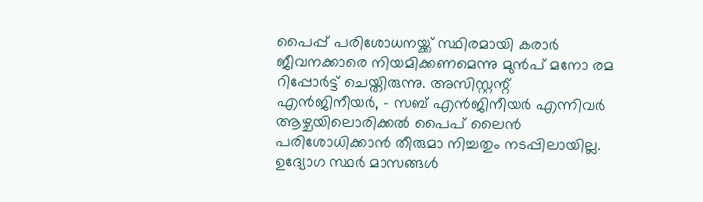പൈപ്പ് പരിശോധനയ്ക്ക് സ്ഥിരമായി കരാർ ജീവനക്കാരെ നിയമിക്കണമെന്നു മുൻപ് മനോ രമ റിപ്പോർട്ട് ചെയ്തിരുന്നു. അസിസ്റ്റന്റ് എൻജിനീയർ, - സബ് എൻജിനീയർ എന്നിവർ ആഴ്ചയിലൊരിക്കൽ പൈപ് ലൈൻ പരിശോധിക്കാൻ തീരുമാ നിച്ചതും നടപ്പിലായില്ല. ഉദ്യോഗ സ്ഥർ മാസങ്ങൾ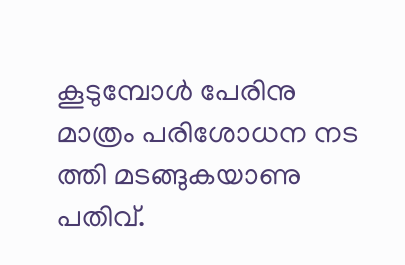കൂടുമ്പോൾ പേരിനു മാത്രം പരിശോധന നട ത്തി മടങ്ങുകയാണു പതിവ്.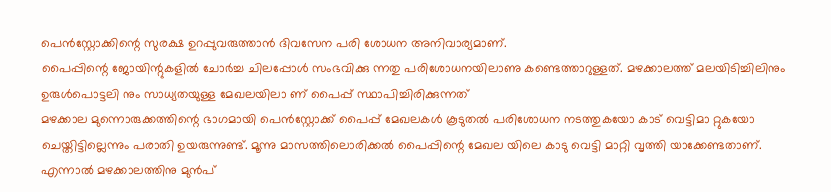പെൻസ്റ്റോക്കിന്റെ സുരക്ഷ ഉറപ്പുവരുത്താൻ ദിവസേന പരി ശോധന അനിവാര്യമാണ്.
പൈപ്പിന്റെ ജോയിന്റുകളിൽ ചോർച്ച ചിലപ്പോൾ സംഭവിക്കു ന്നതു പരിശോധനയിലാണു കണ്ടെത്താറുള്ളത്. മഴക്കാലത്ത് മലയിടിച്ചിലിനും ഉരുൾപൊട്ടലി നും സാധ്യതയുള്ള മേഖലയിലാ ണ് പൈപ്പ് സ്ഥാപിച്ചിരിക്കുന്നത്
മഴക്കാല മുന്നൊരുക്കത്തിന്റെ ഭാഗമായി പെൻസ്റ്റോക്ക് പൈപ്പ് മേഖലകൾ കൂടുതൽ പരിശോധന നടത്തുകയോ കാട് വെട്ടിമാ റ്റുകയോ ചെയ്തിട്ടില്ലെന്നും പരാതി ഉയരുന്നുണ്ട്. മൂന്നു മാസത്തിലൊരിക്കൽ പൈപ്പിന്റെ മേഖല യിലെ കാടു വെട്ടി മാറ്റി വൃത്തി യാക്കേണ്ടതാണ്.
എന്നാൽ മഴക്കാലത്തിനു മുൻപ്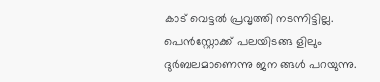കാട് വെട്ടൽ പ്രവൃത്തി നടന്നിട്ടില്ല. പെൻസ്റ്റോക്ക് പലയിടങ്ങ ളിലും ദുർബലമാണെന്നു ജന ങ്ങൾ പറയുന്നു.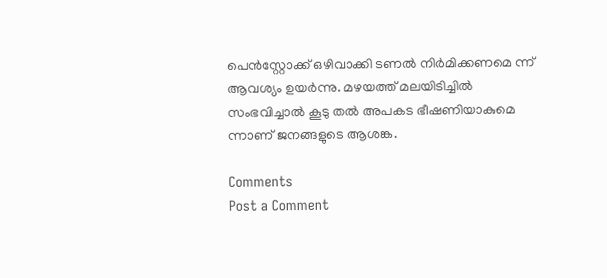പെൻസ്റ്റോക്ക് ഒഴിവാക്കി ടണൽ നിർമിക്കണമെ ന്ന് ആവശ്യം ഉയർന്നു. മഴയത്ത് മലയിടിച്ചിൽ സംഭവിച്ചാൽ കൂടു തൽ അപകട ഭീഷണിയാകുമെ ന്നാണ് ജനങ്ങളുടെ ആശങ്ക.

Comments
Post a Comment